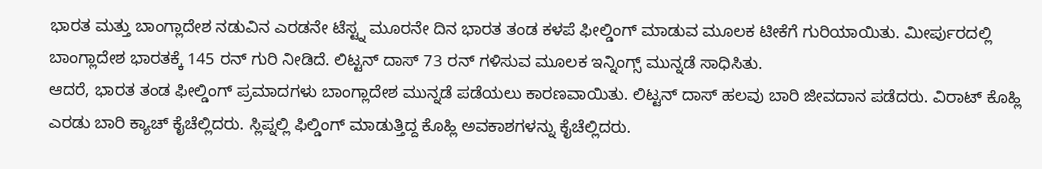ಭಾರತ ಮತ್ತು ಬಾಂಗ್ಲಾದೇಶ ನಡುವಿನ ಎರಡನೇ ಟೆಸ್ಟ್ನ ಮೂರನೇ ದಿನ ಭಾರತ ತಂಡ ಕಳಪೆ ಫೀಲ್ಡಿಂಗ್ ಮಾಡುವ ಮೂಲಕ ಟೀಕೆಗೆ ಗುರಿಯಾಯಿತು. ಮೀರ್ಪುರದಲ್ಲಿ ಬಾಂಗ್ಲಾದೇಶ ಭಾರತಕ್ಕೆ 145 ರನ್ ಗುರಿ ನೀಡಿದೆ. ಲಿಟ್ಟನ್ ದಾಸ್ 73 ರನ್ ಗಳಿಸುವ ಮೂಲಕ ಇನ್ನಿಂಗ್ಸ್ ಮುನ್ನಡೆ ಸಾಧಿಸಿತು.
ಆದರೆ, ಭಾರತ ತಂಡ ಫೀಲ್ಡಿಂಗ್ ಪ್ರಮಾದಗಳು ಬಾಂಗ್ಲಾದೇಶ ಮುನ್ನಡೆ ಪಡೆಯಲು ಕಾರಣವಾಯಿತು. ಲಿಟ್ಟನ್ ದಾಸ್ ಹಲವು ಬಾರಿ ಜೀವದಾನ ಪಡೆದರು. ವಿರಾಟ್ ಕೊಹ್ಲಿ ಎರಡು ಬಾರಿ ಕ್ಯಾಚ್ ಕೈಚೆಲ್ಲಿದರು. ಸ್ಲಿಪ್ನಲ್ಲಿ ಫಿಲ್ಡಿಂಗ್ ಮಾಡುತ್ತಿದ್ದ ಕೊಹ್ಲಿ ಅವಕಾಶಗಳನ್ನು ಕೈಚೆಲ್ಲಿದರು.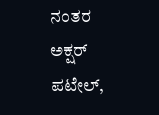ನಂತರ ಅಕ್ಷರ್ ಪಟೇಲ್,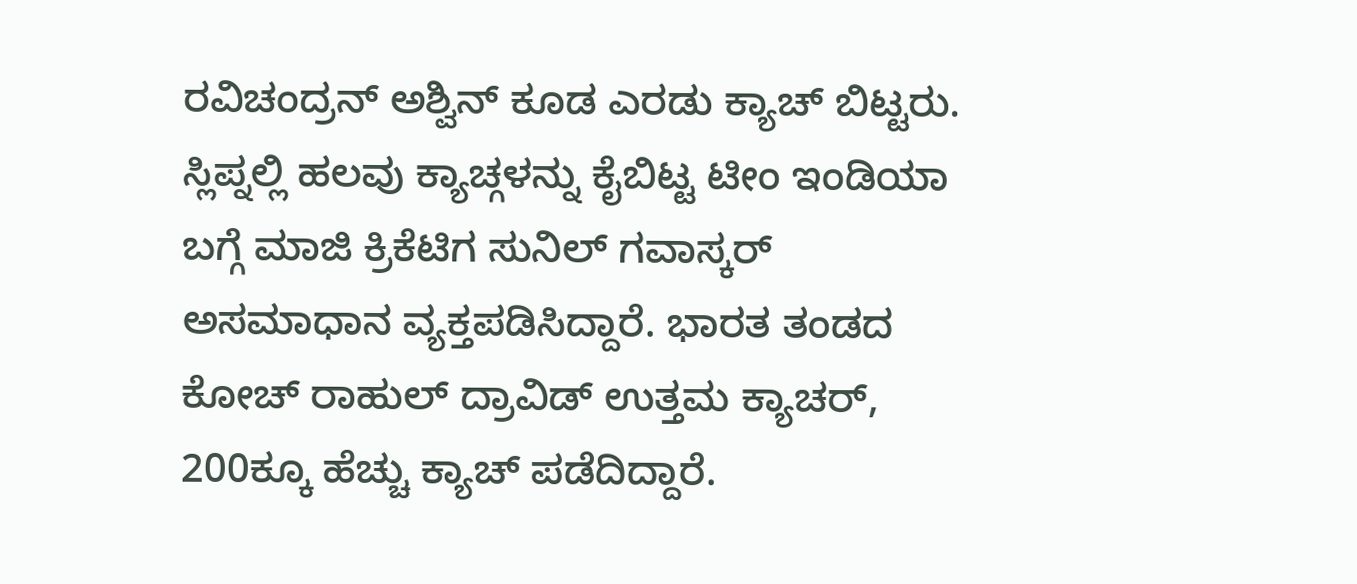ರವಿಚಂದ್ರನ್ ಅಶ್ವಿನ್ ಕೂಡ ಎರಡು ಕ್ಯಾಚ್ ಬಿಟ್ಟರು.
ಸ್ಲಿಪ್ನಲ್ಲಿ ಹಲವು ಕ್ಯಾಚ್ಗಳನ್ನು ಕೈಬಿಟ್ಟ ಟೀಂ ಇಂಡಿಯಾ ಬಗ್ಗೆ ಮಾಜಿ ಕ್ರಿಕೆಟಿಗ ಸುನಿಲ್ ಗವಾಸ್ಕರ್ ಅಸಮಾಧಾನ ವ್ಯಕ್ತಪಡಿಸಿದ್ದಾರೆ. ಭಾರತ ತಂಡದ ಕೋಚ್ ರಾಹುಲ್ ದ್ರಾವಿಡ್ ಉತ್ತಮ ಕ್ಯಾಚರ್, 200ಕ್ಕೂ ಹೆಚ್ಚು ಕ್ಯಾಚ್ ಪಡೆದಿದ್ದಾರೆ.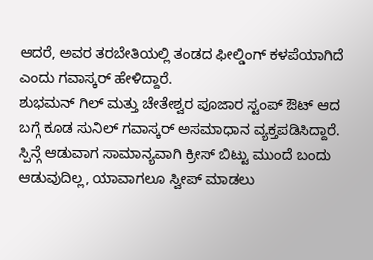ಆದರೆ, ಅವರ ತರಬೇತಿಯಲ್ಲಿ ತಂಡದ ಫೀಲ್ಡಿಂಗ್ ಕಳಪೆಯಾಗಿದೆ ಎಂದು ಗವಾಸ್ಕರ್ ಹೇಳಿದ್ದಾರೆ.
ಶುಭಮನ್ ಗಿಲ್ ಮತ್ತು ಚೇತೇಶ್ವರ ಪೂಜಾರ ಸ್ಟಂಪ್ ಔಟ್ ಆದ ಬಗ್ಗೆ ಕೂಡ ಸುನಿಲ್ ಗವಾಸ್ಕರ್ ಅಸಮಾಧಾನ ವ್ಯಕ್ತಪಡಿಸಿದ್ದಾರೆ. ಸ್ಪಿನ್ಗೆ ಆಡುವಾಗ ಸಾಮಾನ್ಯವಾಗಿ ಕ್ರೀಸ್ ಬಿಟ್ಟು ಮುಂದೆ ಬಂದು ಆಡುವುದಿಲ್ಲ, ಯಾವಾಗಲೂ ಸ್ವೀಪ್ ಮಾಡಲು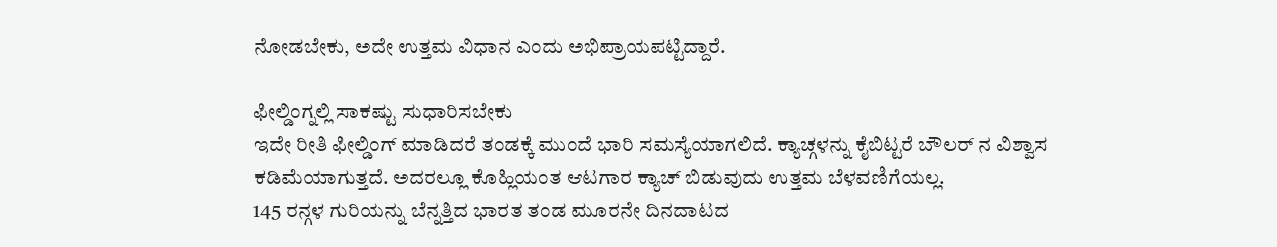ನೋಡಬೇಕು, ಅದೇ ಉತ್ತಮ ವಿಧಾನ ಎಂದು ಅಭಿಪ್ರಾಯಪಟ್ಟಿದ್ದಾರೆ.

ಫೀಲ್ಡಿಂಗ್ನಲ್ಲಿ ಸಾಕಷ್ಟು ಸುಧಾರಿಸಬೇಕು
ಇದೇ ರೀತಿ ಫೀಲ್ಡಿಂಗ್ ಮಾಡಿದರೆ ತಂಡಕ್ಕೆ ಮುಂದೆ ಭಾರಿ ಸಮಸ್ಯೆಯಾಗಲಿದೆ. ಕ್ಯಾಚ್ಗಳನ್ನು ಕೈಬಿಟ್ಟರೆ ಬೌಲರ್ ನ ವಿಶ್ವಾಸ ಕಡಿಮೆಯಾಗುತ್ತದೆ. ಅದರಲ್ಲೂ ಕೊಹ್ಲಿಯಂತ ಆಟಗಾರ ಕ್ಯಾಚ್ ಬಿಡುವುದು ಉತ್ತಮ ಬೆಳವಣಿಗೆಯಲ್ಲ.
145 ರನ್ಗಳ ಗುರಿಯನ್ನು ಬೆನ್ನತ್ತಿದ ಭಾರತ ತಂಡ ಮೂರನೇ ದಿನದಾಟದ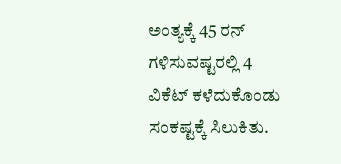ಅಂತ್ಯಕ್ಕೆ 45 ರನ್ ಗಳಿಸುವಷ್ಟರಲ್ಲಿ 4 ವಿಕೆಟ್ ಕಳೆದುಕೊಂಡು ಸಂಕಷ್ಟಕ್ಕೆ ಸಿಲುಕಿತು.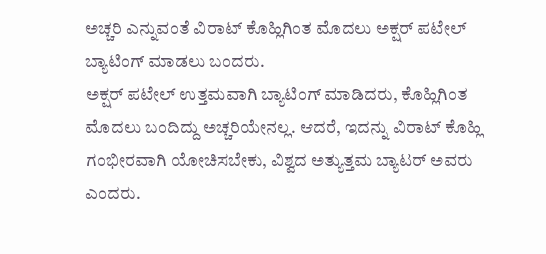ಅಚ್ಚರಿ ಎನ್ನುವಂತೆ ವಿರಾಟ್ ಕೊಹ್ಲಿಗಿಂತ ಮೊದಲು ಅಕ್ಷರ್ ಪಟೇಲ್ ಬ್ಯಾಟಿಂಗ್ ಮಾಡಲು ಬಂದರು.
ಅಕ್ಷರ್ ಪಟೇಲ್ ಉತ್ತಮವಾಗಿ ಬ್ಯಾಟಿಂಗ್ ಮಾಡಿದರು, ಕೊಹ್ಲಿಗಿಂತ ಮೊದಲು ಬಂದಿದ್ದು ಅಚ್ಚರಿಯೇನಲ್ಲ. ಆದರೆ, ಇದನ್ನು ವಿರಾಟ್ ಕೊಹ್ಲಿ ಗಂಭೀರವಾಗಿ ಯೋಚಿಸಬೇಕು, ವಿಶ್ವದ ಅತ್ಯುತ್ತಮ ಬ್ಯಾಟರ್ ಅವರು ಎಂದರು.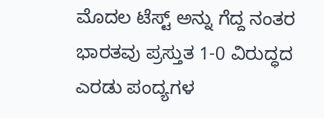ಮೊದಲ ಟೆಸ್ಟ್ ಅನ್ನು ಗೆದ್ದ ನಂತರ ಭಾರತವು ಪ್ರಸ್ತುತ 1-0 ವಿರುದ್ಧದ ಎರಡು ಪಂದ್ಯಗಳ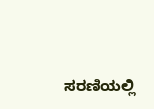ಸರಣಿಯಲ್ಲಿ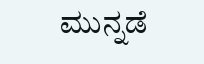ಮುನ್ನಡೆ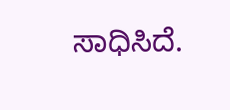ಸಾಧಿಸಿದೆ.